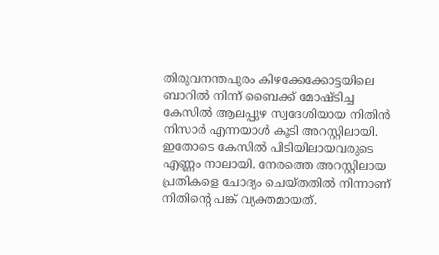തിരുവനന്തപുരം കിഴക്കേക്കോട്ടയിലെ ബാറിൽ നിന്ന് ബൈക്ക് മോഷ്ടിച്ച കേസിൽ ആലപ്പുഴ സ്വദേശിയായ നിതിൻ നിസാർ എന്നയാൾ കൂടി അറസ്റ്റിലായി. ഇതോടെ കേസിൽ പിടിയിലായവരുടെ എണ്ണം നാലായി. നേരത്തെ അറസ്റ്റിലായ പ്രതികളെ ചോദ്യം ചെയ്തതിൽ നിന്നാണ് നിതിന്റെ പങ്ക് വ്യക്തമായത്.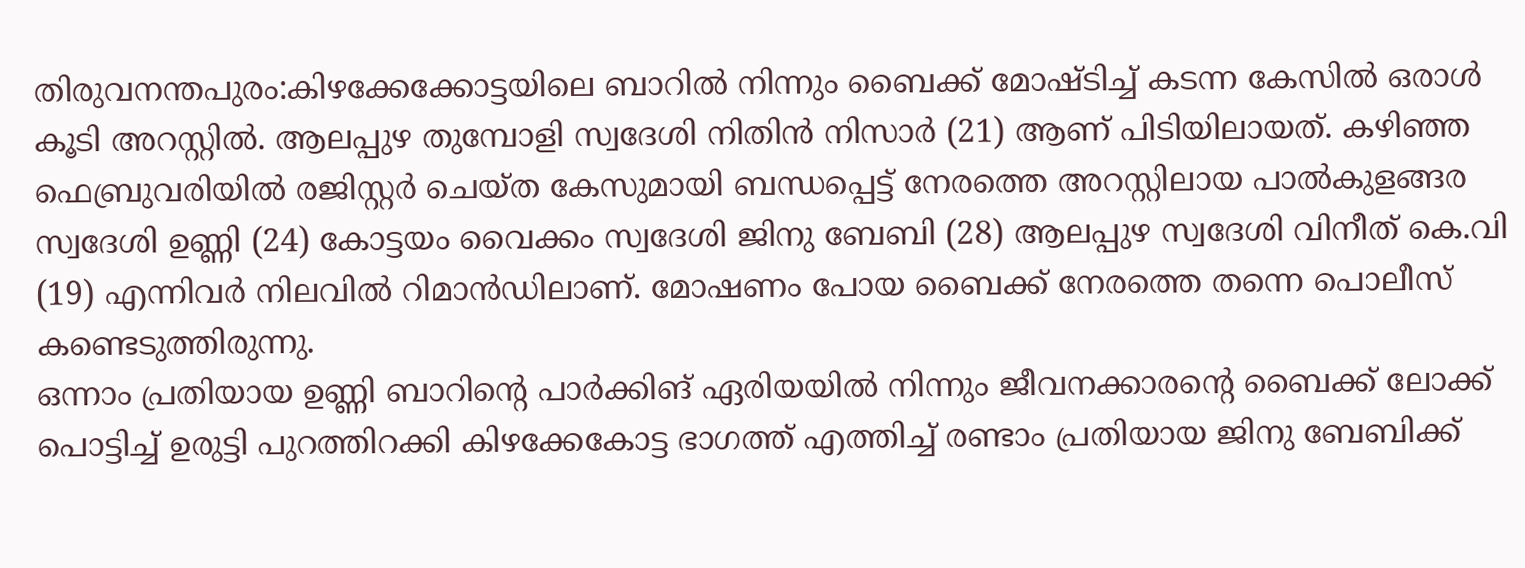തിരുവനന്തപുരം:കിഴക്കേക്കോട്ടയിലെ ബാറിൽ നിന്നും ബൈക്ക് മോഷ്ടിച്ച് കടന്ന കേസിൽ ഒരാൾ കൂടി അറസ്റ്റിൽ. ആലപ്പുഴ തുമ്പോളി സ്വദേശി നിതിൻ നിസാർ (21) ആണ് പിടിയിലായത്. കഴിഞ്ഞ ഫെബ്രുവരിയിൽ രജിസ്റ്റർ ചെയ്ത കേസുമായി ബന്ധപ്പെട്ട് നേരത്തെ അറസ്റ്റിലായ പാൽകുളങ്ങര സ്വദേശി ഉണ്ണി (24) കോട്ടയം വൈക്കം സ്വദേശി ജിനു ബേബി (28) ആലപ്പുഴ സ്വദേശി വിനീത് കെ.വി (19) എന്നിവർ നിലവിൽ റിമാൻഡിലാണ്. മോഷണം പോയ ബൈക്ക് നേരത്തെ തന്നെ പൊലീസ് കണ്ടെടുത്തിരുന്നു.
ഒന്നാം പ്രതിയായ ഉണ്ണി ബാറിന്റെ പാർക്കിങ് ഏരിയയിൽ നിന്നും ജീവനക്കാരന്റെ ബൈക്ക് ലോക്ക് പൊട്ടിച്ച് ഉരുട്ടി പുറത്തിറക്കി കിഴക്കേകോട്ട ഭാഗത്ത് എത്തിച്ച് രണ്ടാം പ്രതിയായ ജിനു ബേബിക്ക്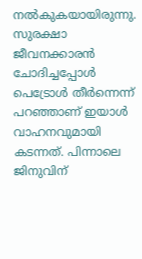നൽകുകയായിരുന്നു. സുരക്ഷാ ജീവനക്കാരൻ ചോദിച്ചപ്പോൾ പെട്രോൾ തീർന്നെന്ന് പറഞ്ഞാണ് ഇയാൾ വാഹനവുമായി കടന്നത്. പിന്നാലെ ജിനുവിന്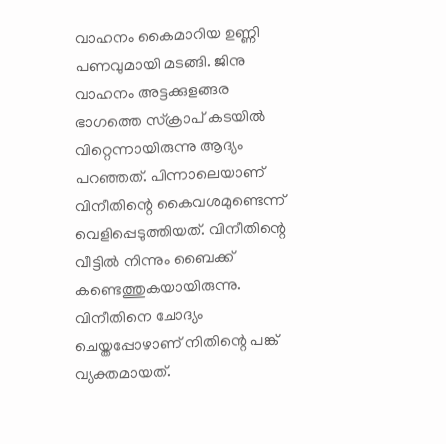വാഹനം കൈമാറിയ ഉണ്ണി പണവുമായി മടങ്ങി. ജിനു വാഹനം അട്ടക്കുളങ്ങര ഭാഗത്തെ സ്ക്രാപ് കടയിൽ വിറ്റെന്നായിരുന്നു ആദ്യം പറഞ്ഞത്. പിന്നാലെയാണ് വിനീതിന്റെ കൈവശമുണ്ടെന്ന് വെളിപ്പെടുത്തിയത്. വിനീതിന്റെ വീട്ടിൽ നിന്നും ബൈക്ക് കണ്ടെത്തുകയായിരുന്നു. വിനീതിനെ ചോദ്യം ചെയ്തപ്പോഴാണ് നിതിന്റെ പങ്ക് വ്യക്തമായത്.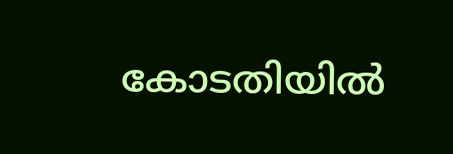കോടതിയിൽ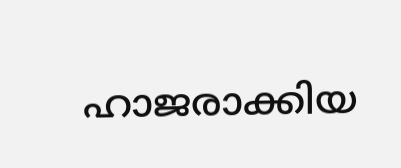ഹാജരാക്കിയ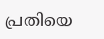പ്രതിയെ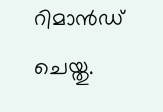റിമാൻഡ് ചെയ്തു.